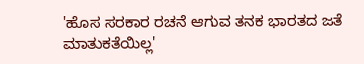'ಹೊಸ ಸರಕಾರ ರಚನೆ ಆಗುವ ತನಕ ಭಾರತದ ಜತೆ ಮಾತುಕತೆಯಿಲ್ಲ'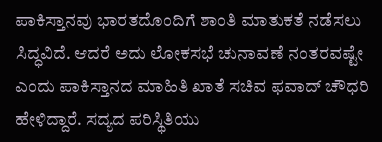ಪಾಕಿಸ್ತಾನವು ಭಾರತದೊಂದಿಗೆ ಶಾಂತಿ ಮಾತುಕತೆ ನಡೆಸಲು ಸಿದ್ಧವಿದೆ. ಆದರೆ ಅದು ಲೋಕಸಭೆ ಚುನಾವಣೆ ನಂತರವಷ್ಟೇ ಎಂದು ಪಾಕಿಸ್ತಾನದ ಮಾಹಿತಿ ಖಾತೆ ಸಚಿವ ಫವಾದ್ ಚೌಧರಿ ಹೇಳಿದ್ದಾರೆ. ಸದ್ಯದ ಪರಿಸ್ಥಿತಿಯು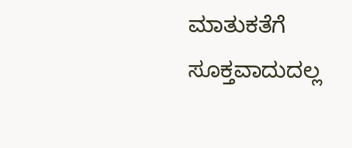ಮಾತುಕತೆಗೆ ಸೂಕ್ತವಾದುದಲ್ಲ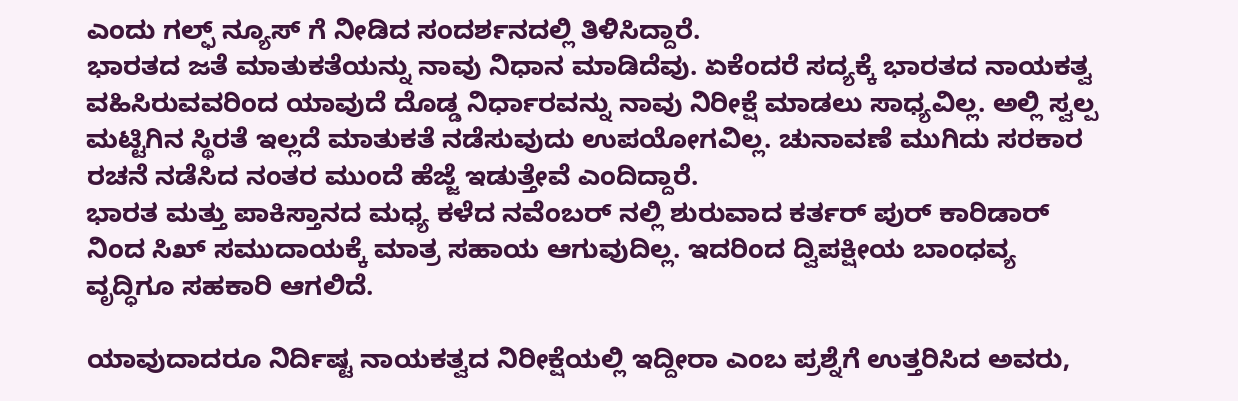ಎಂದು ಗಲ್ಫ್ ನ್ಯೂಸ್ ಗೆ ನೀಡಿದ ಸಂದರ್ಶನದಲ್ಲಿ ತಿಳಿಸಿದ್ದಾರೆ.
ಭಾರತದ ಜತೆ ಮಾತುಕತೆಯನ್ನು ನಾವು ನಿಧಾನ ಮಾಡಿದೆವು. ಏಕೆಂದರೆ ಸದ್ಯಕ್ಕೆ ಭಾರತದ ನಾಯಕತ್ವ ವಹಿಸಿರುವವರಿಂದ ಯಾವುದೆ ದೊಡ್ಡ ನಿರ್ಧಾರವನ್ನು ನಾವು ನಿರೀಕ್ಷೆ ಮಾಡಲು ಸಾಧ್ಯವಿಲ್ಲ. ಅಲ್ಲಿ ಸ್ವಲ್ಪ ಮಟ್ಟಿಗಿನ ಸ್ಥಿರತೆ ಇಲ್ಲದೆ ಮಾತುಕತೆ ನಡೆಸುವುದು ಉಪಯೋಗವಿಲ್ಲ. ಚುನಾವಣೆ ಮುಗಿದು ಸರಕಾರ ರಚನೆ ನಡೆಸಿದ ನಂತರ ಮುಂದೆ ಹೆಜ್ಜೆ ಇಡುತ್ತೇವೆ ಎಂದಿದ್ದಾರೆ.
ಭಾರತ ಮತ್ತು ಪಾಕಿಸ್ತಾನದ ಮಧ್ಯ ಕಳೆದ ನವೆಂಬರ್ ನಲ್ಲಿ ಶುರುವಾದ ಕರ್ತರ್ ಪುರ್ ಕಾರಿಡಾರ್ ನಿಂದ ಸಿಖ್ ಸಮುದಾಯಕ್ಕೆ ಮಾತ್ರ ಸಹಾಯ ಆಗುವುದಿಲ್ಲ. ಇದರಿಂದ ದ್ವಿಪಕ್ಷೀಯ ಬಾಂಧವ್ಯ ವೃದ್ಧಿಗೂ ಸಹಕಾರಿ ಆಗಲಿದೆ.

ಯಾವುದಾದರೂ ನಿರ್ದಿಷ್ಟ ನಾಯಕತ್ವದ ನಿರೀಕ್ಷೆಯಲ್ಲಿ ಇದ್ದೀರಾ ಎಂಬ ಪ್ರಶ್ನೆಗೆ ಉತ್ತರಿಸಿದ ಅವರು,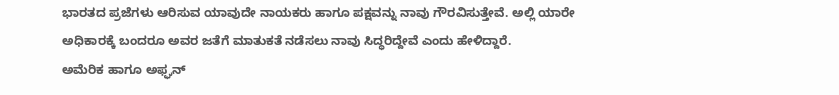ಭಾರತದ ಪ್ರಜೆಗಳು ಆರಿಸುವ ಯಾವುದೇ ನಾಯಕರು ಹಾಗೂ ಪಕ್ಷವನ್ನು ನಾವು ಗೌರವಿಸುತ್ತೇವೆ. ಅಲ್ಲಿ ಯಾರೇ ಅಧಿಕಾರಕ್ಕೆ ಬಂದರೂ ಅವರ ಜತೆಗೆ ಮಾತುಕತೆ ನಡೆಸಲು ನಾವು ಸಿದ್ಧರಿದ್ದೇವೆ ಎಂದು ಹೇಳಿದ್ದಾರೆ.
ಅಮೆರಿಕ ಹಾಗೂ ಅಫ್ಘನ್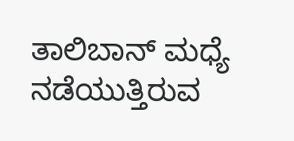ತಾಲಿಬಾನ್ ಮಧ್ಯೆ ನಡೆಯುತ್ತಿರುವ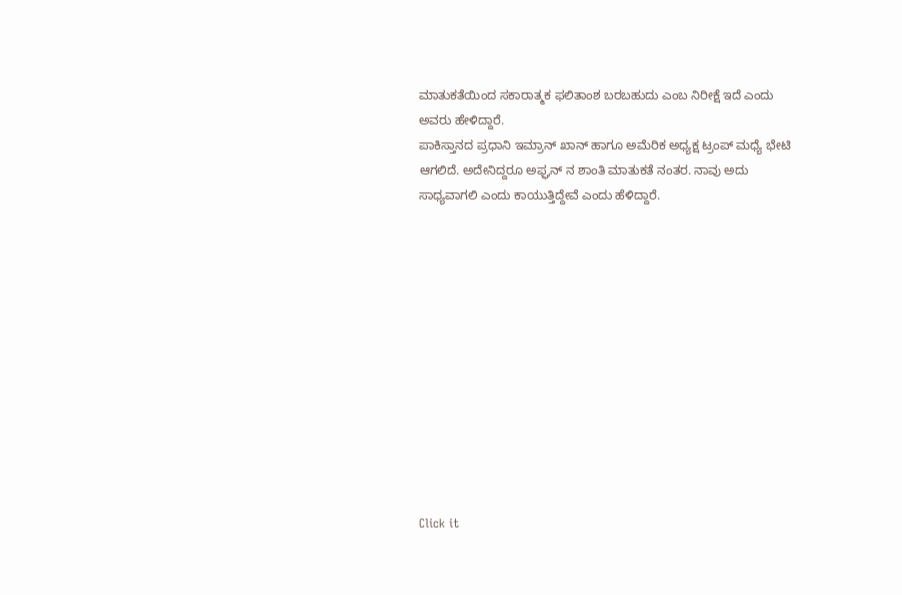ಮಾತುಕತೆಯಿಂದ ಸಕಾರಾತ್ಮಕ ಫಲಿತಾಂಶ ಬರಬಹುದು ಎಂಬ ನಿರೀಕ್ಷೆ ಇದೆ ಎಂದು ಅವರು ಹೇಳಿದ್ದಾರೆ.
ಪಾಕಿಸ್ತಾನದ ಪ್ರಧಾನಿ ಇಮ್ರಾನ್ ಖಾನ್ ಹಾಗೂ ಅಮೆರಿಕ ಅಧ್ಯಕ್ಷ ಟ್ರಂಪ್ ಮಧ್ಯೆ ಭೇಟಿ ಆಗಲಿದೆ. ಅದೇನಿದ್ದರೂ ಅಫ್ಘನ್ ನ ಶಾಂತಿ ಮಾತುಕತೆ ನಂತರ. ನಾವು ಅದು ಸಾಧ್ಯವಾಗಲಿ ಎಂದು ಕಾಯುತ್ತಿದ್ದೇವೆ ಎಂದು ಹೆಳಿದ್ದಾರೆ.












Click it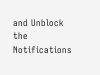and Unblock the Notifications